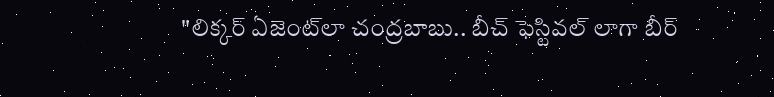"లిక్కర్ ఏజెంట్‌లా చంద్రబాబు.. బీచ్ ఫెస్టివల్ లాగా బీర్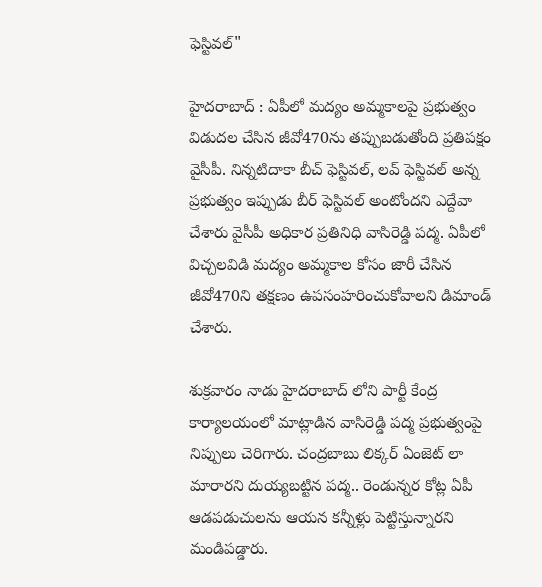ఫెస్టివల్"

హైదరాబాద్ : ఏపీలో మద్యం అమ్మకాలపై ప్రభుత్వం విడుదల చేసిన జీవో470ను తప్పుబడుతోంది ప్రతిపక్షం వైసీపీ. నిన్నటిదాకా బీచ్ ఫెస్టివల్, లవ్ ఫెస్టివల్ అన్న ప్రభుత్వం ఇప్పుడు బీర్ ఫెస్టివల్ అంటోందని ఎద్దేవా చేశారు వైసీపీ అధికార ప్రతినిధి వాసిరెడ్డి పద్మ. ఏపీలో విచ్చలవిడి మద్యం అమ్మకాల కోసం జారీ చేసిన జీవో470ని తక్షణం ఉపసంహరించుకోవాలని డిమాండ్ చేశారు.

శుక్రవారం నాడు హైదరాబాద్ లోని పార్టీ కేంద్ర కార్యాలయంలో మాట్లాడిన వాసిరెడ్డి పద్మ ప్రభుత్వంపై నిప్పులు చెరిగారు. చంద్రబాబు లిక్కర్ ఏంజెట్ లా మారారని దుయ్యబట్టిన పద్మ.. రెండున్నర కోట్ల ఏపీ ఆడపడుచులను ఆయన కన్నీళ్లు పెట్టిస్తున్నారని మండిపడ్డారు.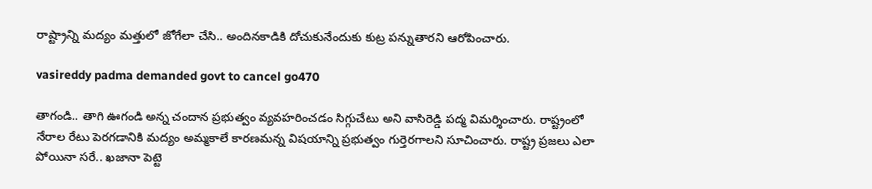రాష్ట్రాన్ని మద్యం మత్తులో జోగేలా చేసి.. అందినకాడికి దోచుకునేందుకు కుట్ర పన్నుతారని ఆరోపించారు.

vasireddy padma demanded govt to cancel go470

తాగండి.. తాగి ఊగండి అన్న చందాన ప్రభుత్వం వ్యవహరించడం సిగ్గుచేటు అని వాసిరెడ్డి పద్మ విమర్శించారు. రాష్ట్రంలో నేరాల రేటు పెరగడానికి మద్యం అమ్మకాలే కారణమన్న విషయాన్ని ప్రభుత్వం గుర్తెరగాలని సూచించారు. రాష్ట్ర ప్రజలు ఎలా పోయినా సరే.. ఖజానా పెట్టె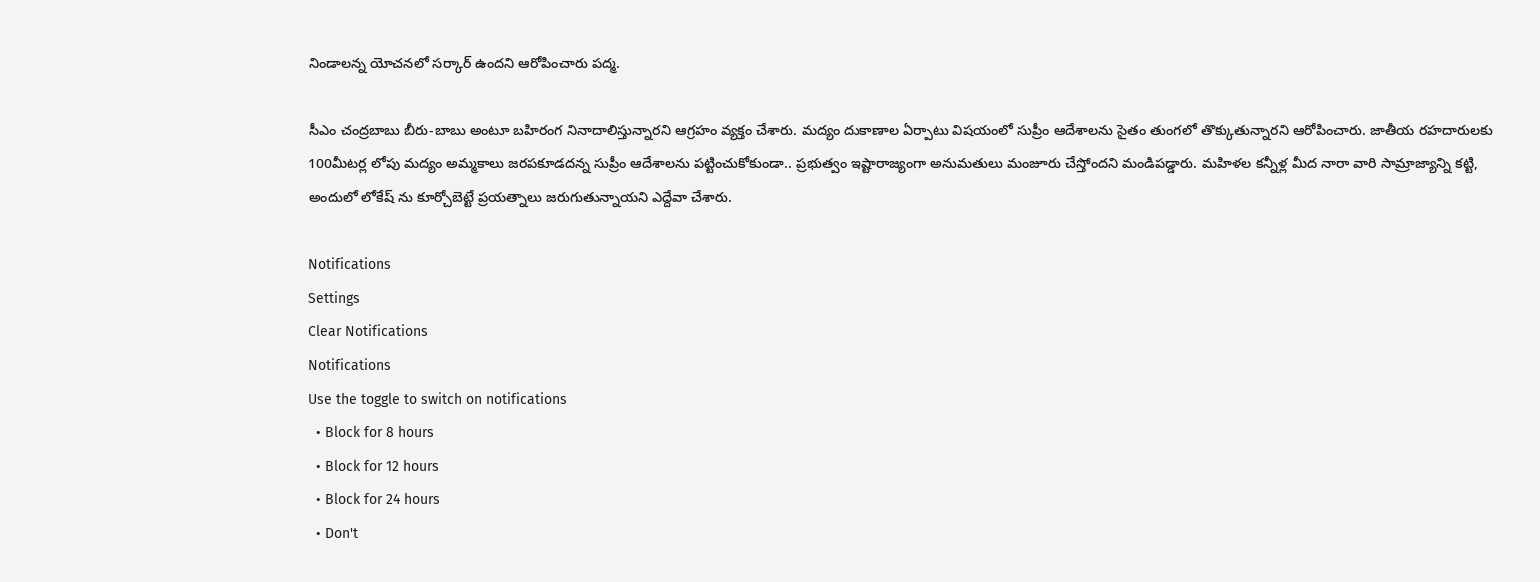నిండాలన్న యోచనలో సర్కార్ ఉందని ఆరోపించారు పద్మ.

సీఎం చంద్రబాబు బీరు-బాబు అంటూ బహిరంగ నినాదాలిస్తున్నారని ఆగ్రహం వ్యక్తం చేశారు. మద్యం దుకాణాల ఏర్పాటు విషయంలో సుప్రీం ఆదేశాలను సైతం తుంగలో తొక్కుతున్నారని ఆరోపించారు. జాతీయ రహదారులకు 100మీటర్ల లోపు మద్యం అమ్మకాలు జరపకూడదన్న సుప్రీం ఆదేశాలను పట్టించుకోకుండా.. ప్రభుత్వం ఇష్టారాజ్యంగా అనుమతులు మంజూరు చేస్తోందని మండిపడ్డారు. మహిళల కన్నీళ్ల మీద నారా వారి సామ్రాజ్యాన్ని కట్టి, అందులో లోకేష్ ను కూర్చోబెట్టే ప్రయత్నాలు జరుగుతున్నాయని ఎద్దేవా చేశారు.

Notifications
Settings
Clear Notifications
Notifications
Use the toggle to switch on notifications
  • Block for 8 hours
  • Block for 12 hours
  • Block for 24 hours
  • Don't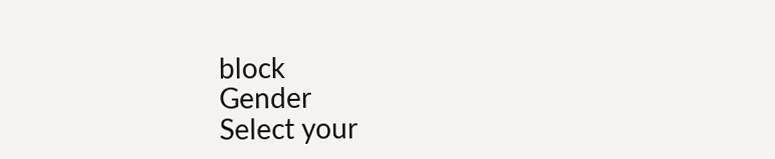block
Gender
Select your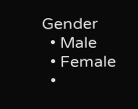Gender
  • Male
  • Female
  •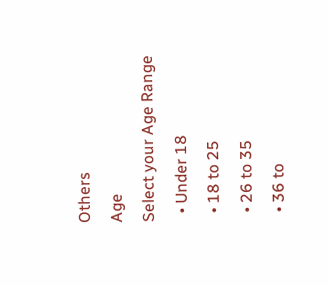Others
Age
Select your Age Range
  • Under 18
  • 18 to 25
  • 26 to 35
  • 36 to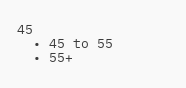45
  • 45 to 55
  • 55+